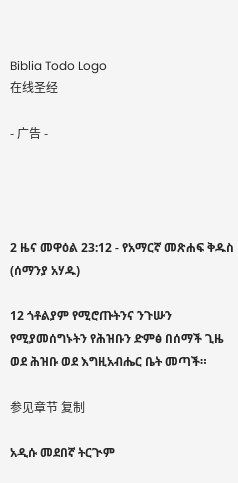Biblia Todo Logo
在线圣经

- 广告 -




2 ዜና መዋዕል 23:12 - የአማርኛ መጽሐፍ ቅዱስ (ሰማንያ አሃዱ)

12 ጎቶልያም የሚሮጡትንና ንጉሡን የሚያመሰግኑትን የሕዝቡን ድምፅ በሰማች ጊዜ ወደ ሕዝቡ ወደ እግዚአብሔር ቤት መጣች።

参见章节 复制

አዲሱ መደበኛ ትርጒም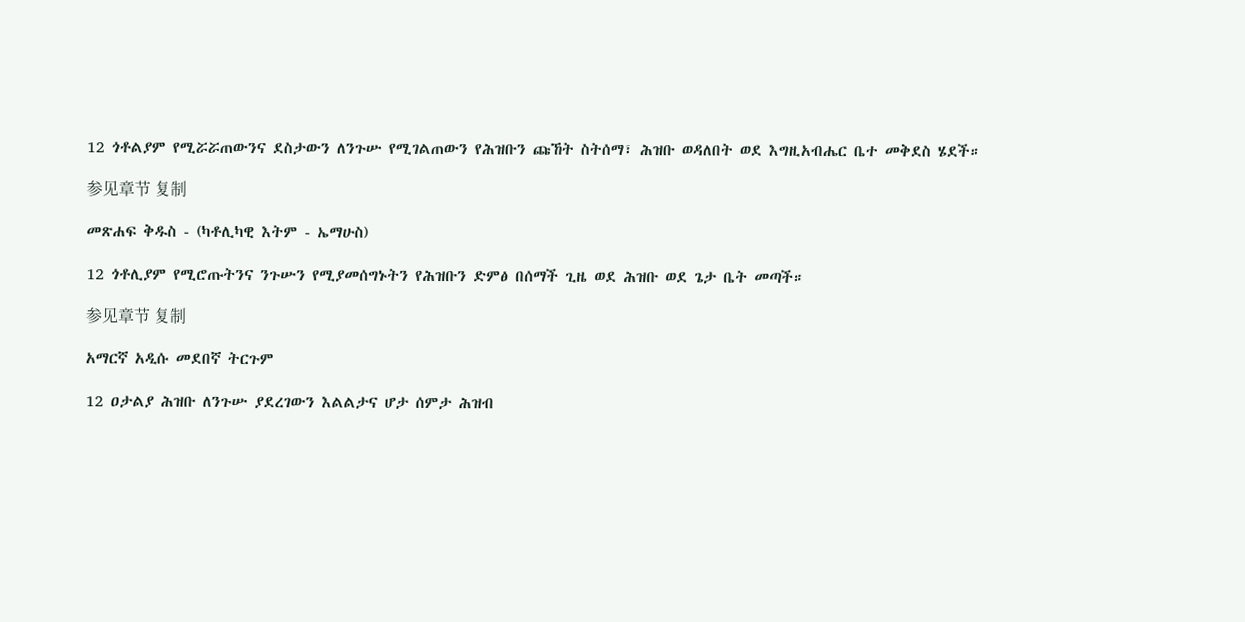12 ጎቶልያም የሚሯሯጠውንና ደስታውን ለንጉሡ የሚገልጠውን የሕዝቡን ጩኸት ስትሰማ፣ ሕዝቡ ወዳለበት ወደ እግዚአብሔር ቤተ መቅደስ ሄደች።

参见章节 复制

መጽሐፍ ቅዱስ - (ካቶሊካዊ እትም - ኤማሁስ)

12 ጎቶሊያም የሚሮጡትንና ንጉሡን የሚያመሰግኑትን የሕዝቡን ድምፅ በሰማች ጊዜ ወደ ሕዝቡ ወደ ጌታ ቤት መጣች።

参见章节 复制

አማርኛ አዲሱ መደበኛ ትርጉም

12 ዐታልያ ሕዝቡ ለንጉሡ ያደረገውን እልልታና ሆታ ሰምታ ሕዝብ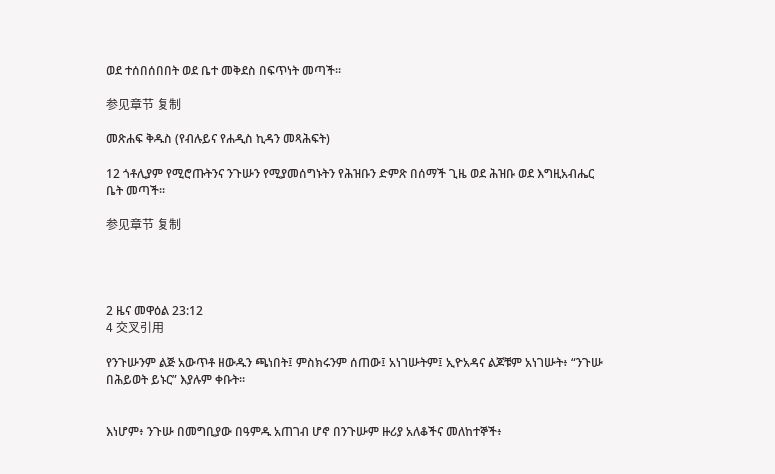ወደ ተሰበሰበበት ወደ ቤተ መቅደስ በፍጥነት መጣች።

参见章节 复制

መጽሐፍ ቅዱስ (የብሉይና የሐዲስ ኪዳን መጻሕፍት)

12 ጎቶሊያም የሚሮጡትንና ንጉሡን የሚያመሰግኑትን የሕዝቡን ድምጽ በሰማች ጊዜ ወደ ሕዝቡ ወደ እግዚአብሔር ቤት መጣች።

参见章节 复制




2 ዜና መዋዕል 23:12
4 交叉引用

የንጉሡንም ልጅ አውጥቶ ዘውዱን ጫነበት፤ ምስክሩንም ሰጠው፤ አነገሡትም፤ ኢዮአዳና ልጆቹም አነገሡት፥ “ንጉሡ በሕይወት ይኑር” እያሉም ቀቡት።


እነሆም፥ ንጉሡ በመግቢያው በዓምዱ አጠገብ ሆኖ በንጉሡም ዙሪያ አለቆችና መለከተኞች፥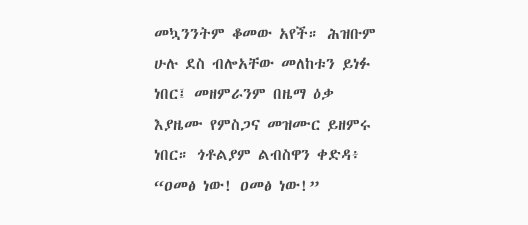መኳንንትም ቆመው አየች። ሕዝቡም ሁሉ ደስ ብሎአቸው መለከቱን ይነፉ ነበር፤ መዘምራንም በዜማ ዕቃ እያዜሙ የምስጋና መዝሙር ይዘምሩ ነበር። ጎቶልያም ልብስዋን ቀድዳ፥ “ዐመፅ ነው! ዐመፅ ነው!”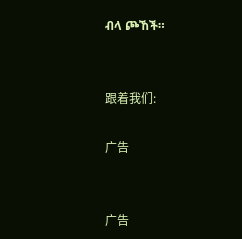ብላ ጮኸች።


跟着我们:

广告


广告